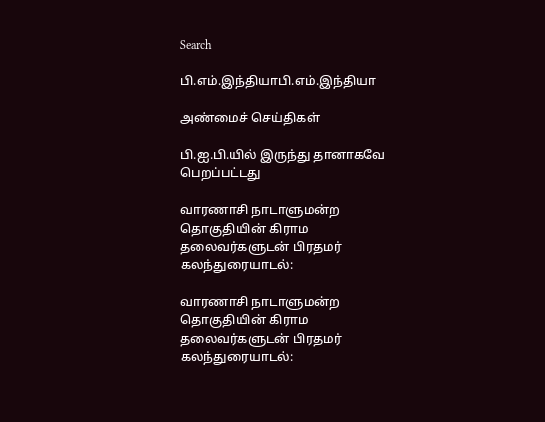Search

பி.எம்.இந்தியாபி.எம்.இந்தியா

அண்மைச் செய்திகள்

பி.ஐ.பி.யில் இருந்து தானாகவே பெறப்பட்டது

வாரணாசி நாடாளுமன்ற தொகுதியின் கிராம தலைவர்களுடன் பிரதமர் கலந்துரையாடல்:

வாரணாசி நாடாளுமன்ற தொகுதியின் கிராம தலைவர்களுடன் பிரதமர் கலந்துரையாடல்: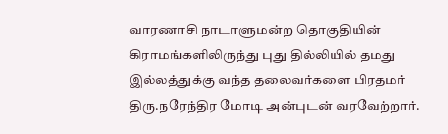வாரணாசி நாடாளுமன்ற தொகுதியின் கிராமங்களிலிருந்து புது தில்லியில் தமது இல்லத்துக்கு வந்த தலைவர்களை பிரதமர் திரு.நரேந்திர மோடி அன்புடன் வரவேற்றார்.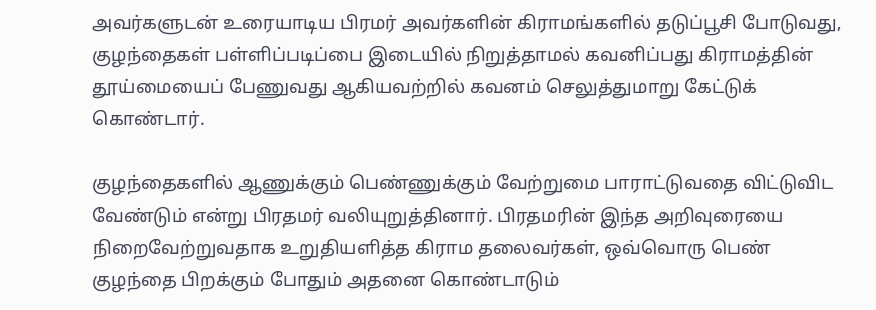அவர்களுடன் உரையாடிய பிரமர் அவர்களின் கிராமங்களில் தடுப்பூசி போடுவது, குழந்தைகள் பள்ளிப்படிப்பை இடையில் நிறுத்தாமல் கவனிப்பது கிராமத்தின் தூய்மையைப் பேணுவது ஆகியவற்றில் கவனம் செலுத்துமாறு கேட்டுக் கொண்டார்.

குழந்தைகளில் ஆணுக்கும் பெண்ணுக்கும் வேற்றுமை பாராட்டுவதை விட்டுவிட வேண்டும் என்று பிரதமர் வலியுறுத்தினார். பிரதமரின் இந்த அறிவுரையை நிறைவேற்றுவதாக உறுதியளித்த கிராம தலைவர்கள், ஒவ்வொரு பெண் குழந்தை பிறக்கும் போதும் அதனை கொண்டாடும்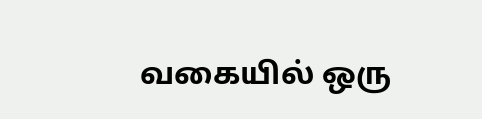வகையில் ஒரு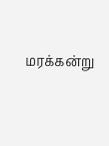மரக்கன்று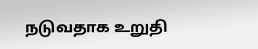நடுவதாக உறுதி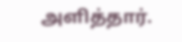அளித்தார்.